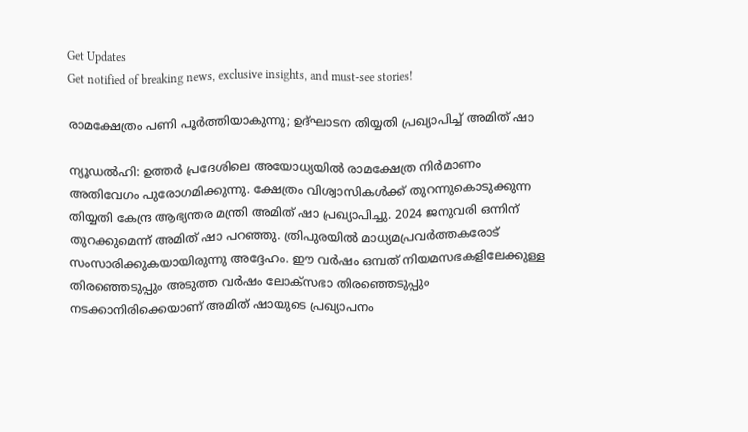Get Updates
Get notified of breaking news, exclusive insights, and must-see stories!

രാമക്ഷേത്രം പണി പൂര്‍ത്തിയാകുന്നു; ഉദ്ഘാടന തിയ്യതി പ്രഖ്യാപിച്ച് അമിത് ഷാ

ന്യൂഡല്‍ഹി: ഉത്തര്‍ പ്രദേശിലെ അയോധ്യയില്‍ രാമക്ഷേത്ര നിര്‍മാണം അതിവേഗം പുരോഗമിക്കുന്നു. ക്ഷേത്രം വിശ്വാസികള്‍ക്ക് തുറന്നുകൊടുക്കുന്ന തിയ്യതി കേന്ദ്ര ആഭ്യന്തര മന്ത്രി അമിത് ഷാ പ്രഖ്യാപിച്ചു. 2024 ജനുവരി ഒന്നിന് തുറക്കുമെന്ന് അമിത് ഷാ പറഞ്ഞു. ത്രിപുരയില്‍ മാധ്യമപ്രവര്‍ത്തകരോട് സംസാരിക്കുകയായിരുന്നു അദ്ദേഹം. ഈ വര്‍ഷം ഒമ്പത് നിയമസഭകളിലേക്കുള്ള തിരഞ്ഞെടുപ്പും അടുത്ത വര്‍ഷം ലോക്‌സഭാ തിരഞ്ഞെടുപ്പും നടക്കാനിരിക്കെയാണ് അമിത് ഷായുടെ പ്രഖ്യാപനം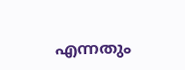എന്നതും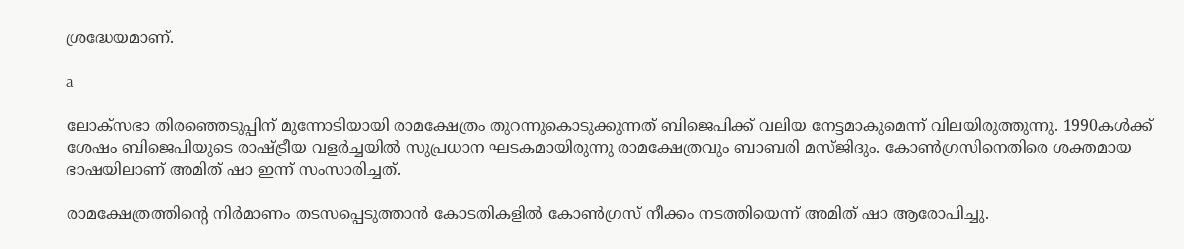ശ്രദ്ധേയമാണ്.

a

ലോക്‌സഭാ തിരഞ്ഞെടുപ്പിന് മുന്നോടിയായി രാമക്ഷേത്രം തുറന്നുകൊടുക്കുന്നത് ബിജെപിക്ക് വലിയ നേട്ടമാകുമെന്ന് വിലയിരുത്തുന്നു. 1990കള്‍ക്ക് ശേഷം ബിജെപിയുടെ രാഷ്ട്രീയ വളര്‍ച്ചയില്‍ സുപ്രധാന ഘടകമായിരുന്നു രാമക്ഷേത്രവും ബാബരി മസ്ജിദും. കോണ്‍ഗ്രസിനെതിരെ ശക്തമായ ഭാഷയിലാണ് അമിത് ഷാ ഇന്ന് സംസാരിച്ചത്.

രാമക്ഷേത്രത്തിന്റെ നിര്‍മാണം തടസപ്പെടുത്താന്‍ കോടതികളില്‍ കോണ്‍ഗ്രസ് നീക്കം നടത്തിയെന്ന് അമിത് ഷാ ആരോപിച്ചു.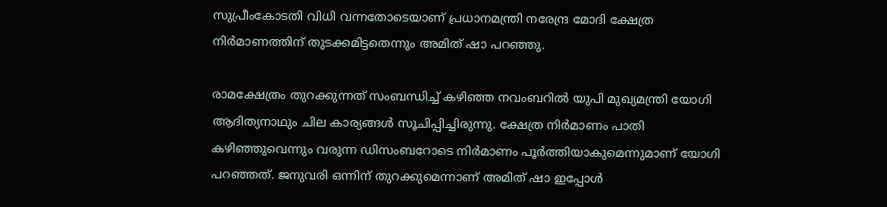സുപ്രീംകോടതി വിധി വന്നതോടെയാണ് പ്രധാനമന്ത്രി നരേന്ദ്ര മോദി ക്ഷേത്ര നിര്‍മാണത്തിന് തുടക്കമിട്ടതെന്നും അമിത് ഷാ പറഞ്ഞു.

രാമക്ഷേത്രം തുറക്കുന്നത് സംബന്ധിച്ച് കഴിഞ്ഞ നവംബറില്‍ യുപി മുഖ്യമന്ത്രി യോഗി ആദിത്യനാഥും ചില കാര്യങ്ങള്‍ സൂചിപ്പിച്ചിരുന്നു. ക്ഷേത്ര നിര്‍മാണം പാതി കഴിഞ്ഞുവെന്നും വരുന്ന ഡിസംബറോടെ നിര്‍മാണം പൂര്‍ത്തിയാകുമെന്നുമാണ് യോഗി പറഞ്ഞത്. ജനുവരി ഒന്നിന് തുറക്കുമെന്നാണ് അമിത് ഷാ ഇപ്പോള്‍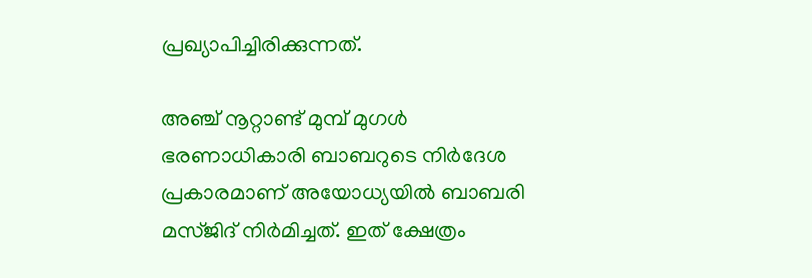പ്രഖ്യാപിച്ചിരിക്കുന്നത്.

അഞ്ച് നൂറ്റാണ്ട് മുമ്പ് മുഗള്‍ ഭരണാധികാരി ബാബറുടെ നിര്‍ദേശ പ്രകാരമാണ് അയോധ്യയില്‍ ബാബരി മസ്ജിദ് നിര്‍മിച്ചത്. ഇത് ക്ഷേത്രം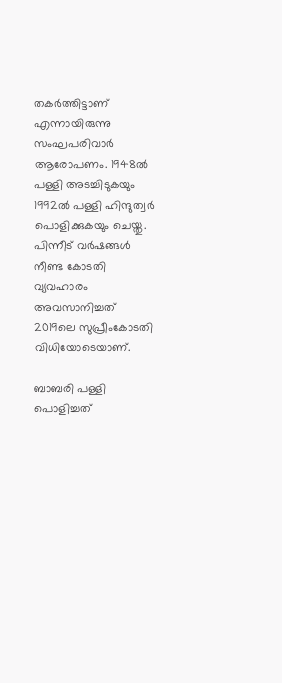തകര്‍ത്തിട്ടാണ് എന്നായിരുന്നു സംഘപരിവാര്‍ ആരോപണം. 1948ല്‍ പള്ളി അടച്ചിടുകയും 1992ല്‍ പള്ളി ഹിന്ദുത്വര്‍ പൊളിക്കുകയും ചെയ്തു. പിന്നീട് വര്‍ഷങ്ങള്‍ നീണ്ട കോടതി വ്യവഹാരം അവസാനിച്ചത് 2019ലെ സുപ്രീംകോടതി വിധിയോടെയാണ്.

ബാബരി പള്ളി പൊളിച്ചത്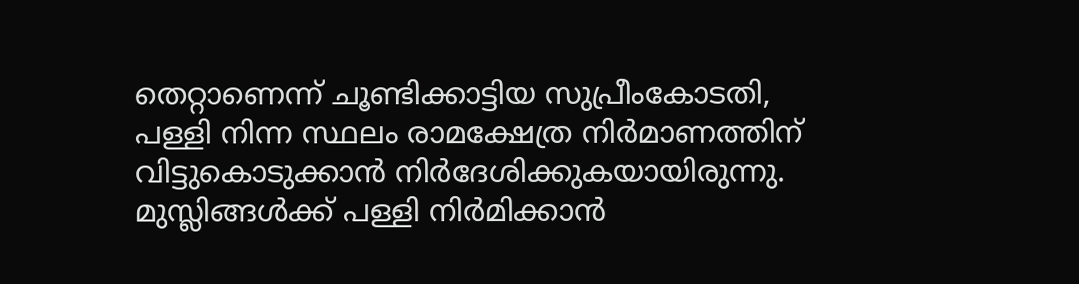തെറ്റാണെന്ന് ചൂണ്ടിക്കാട്ടിയ സുപ്രീംകോടതി, പള്ളി നിന്ന സ്ഥലം രാമക്ഷേത്ര നിര്‍മാണത്തിന് വിട്ടുകൊടുക്കാന്‍ നിര്‍ദേശിക്കുകയായിരുന്നു. മുസ്ലിങ്ങള്‍ക്ക് പള്ളി നിര്‍മിക്കാന്‍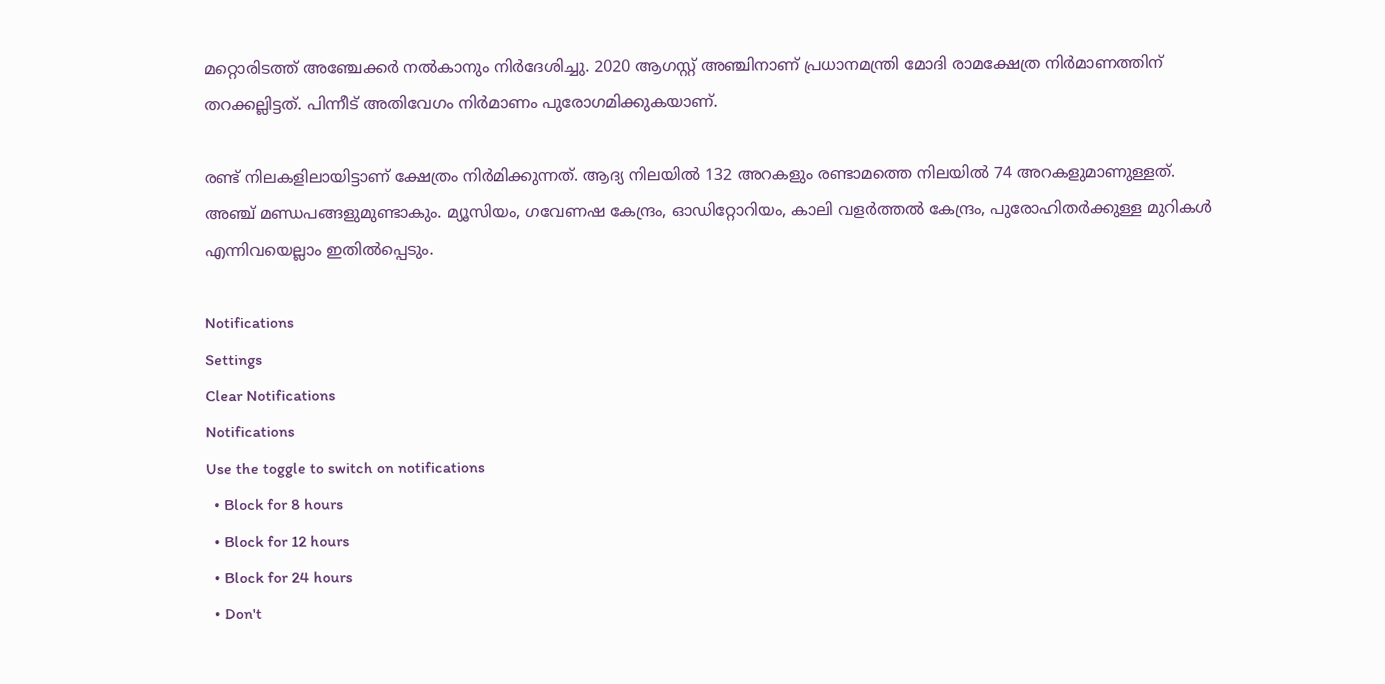മറ്റൊരിടത്ത് അഞ്ചേക്കര്‍ നല്‍കാനും നിര്‍ദേശിച്ചു. 2020 ആഗസ്റ്റ് അഞ്ചിനാണ് പ്രധാനമന്ത്രി മോദി രാമക്ഷേത്ര നിര്‍മാണത്തിന് തറക്കല്ലിട്ടത്. പിന്നീട് അതിവേഗം നിര്‍മാണം പുരോഗമിക്കുകയാണ്.

രണ്ട് നിലകളിലായിട്ടാണ് ക്ഷേത്രം നിര്‍മിക്കുന്നത്. ആദ്യ നിലയില്‍ 132 അറകളും രണ്ടാമത്തെ നിലയില്‍ 74 അറകളുമാണുള്ളത്. അഞ്ച് മണ്ഡപങ്ങളുമുണ്ടാകും. മ്യൂസിയം, ഗവേണഷ കേന്ദ്രം, ഓഡിറ്റോറിയം, കാലി വളര്‍ത്തല്‍ കേന്ദ്രം, പുരോഹിതര്‍ക്കുള്ള മുറികള്‍ എന്നിവയെല്ലാം ഇതില്‍പ്പെടും.

Notifications
Settings
Clear Notifications
Notifications
Use the toggle to switch on notifications
  • Block for 8 hours
  • Block for 12 hours
  • Block for 24 hours
  • Don't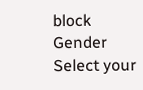block
Gender
Select your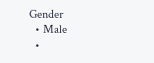Gender
  • Male
  •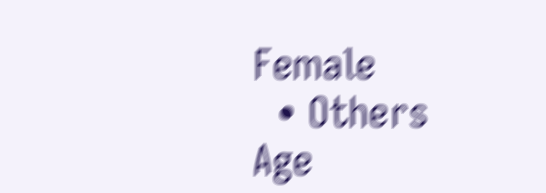Female
  • Others
Age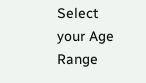Select your Age Range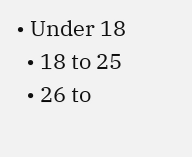• Under 18
  • 18 to 25
  • 26 to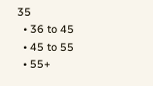35
  • 36 to 45
  • 45 to 55
  • 55+